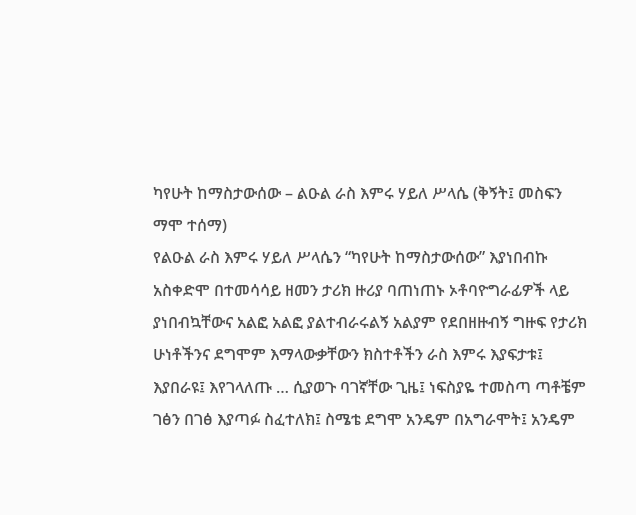ካየሁት ከማስታውሰው – ልዑል ራስ እምሩ ሃይለ ሥላሴ (ቅኝት፤ መስፍን ማሞ ተሰማ)
የልዑል ራስ እምሩ ሃይለ ሥላሴን “ካየሁት ከማስታውሰው” እያነበብኩ አስቀድሞ በተመሳሳይ ዘመን ታሪክ ዙሪያ ባጠነጠኑ ኦቶባዮግራፊዎች ላይ ያነበብኳቸውና አልፎ አልፎ ያልተብራሩልኝ አልያም የደበዘዙብኝ ግዙፍ የታሪክ ሁነቶችንና ደግሞም እማላውቃቸውን ክስተቶችን ራስ እምሩ እያፍታቱ፤ እያበራዩ፤ እየገላለጡ … ሲያወጉ ባገኛቸው ጊዜ፤ ነፍስያዬ ተመስጣ ጣቶቼም ገፅን በገፅ እያጣፉ ስፈተለክ፤ ስሜቴ ደግሞ አንዴም በአግራሞት፤ አንዴም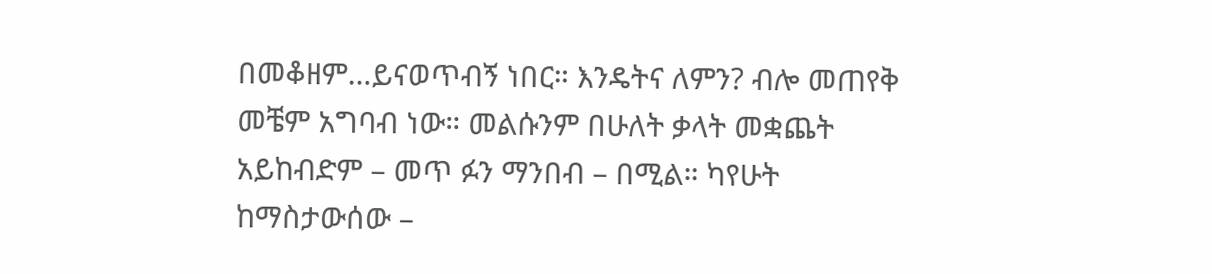በመቆዘም…ይናወጥብኝ ነበር። እንዴትና ለምን? ብሎ መጠየቅ መቼም አግባብ ነው። መልሱንም በሁለት ቃላት መቋጨት አይከብድም – መጥ ፉን ማንበብ – በሚል። ካየሁት ከማስታውሰው –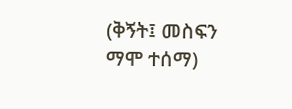(ቅኝት፤ መስፍን ማሞ ተሰማ)